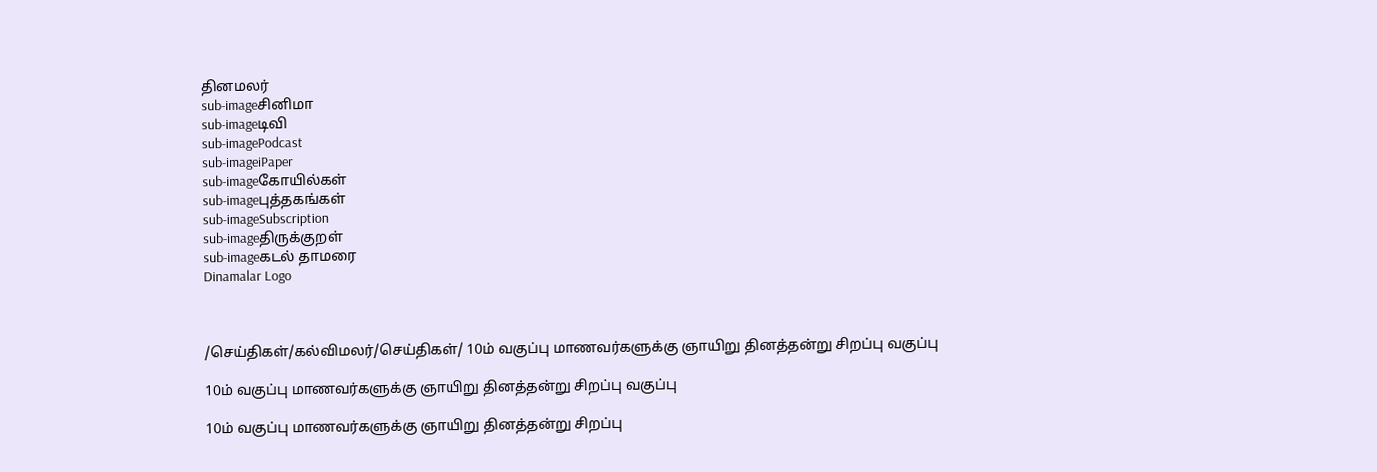தினமலர்
sub-imageசினிமா
sub-imageடிவி
sub-imagePodcast
sub-imageiPaper
sub-imageகோயில்கள்
sub-imageபுத்தகங்கள்
sub-imageSubscription
sub-imageதிருக்குறள்
sub-imageகடல் தாமரை
Dinamalar Logo



/செய்திகள்/கல்விமலர்/செய்திகள்/ 10ம் வகுப்பு மாணவர்களுக்கு ஞாயிறு தினத்தன்று சிறப்பு வகுப்பு

10ம் வகுப்பு மாணவர்களுக்கு ஞாயிறு தினத்தன்று சிறப்பு வகுப்பு

10ம் வகுப்பு மாணவர்களுக்கு ஞாயிறு தினத்தன்று சிறப்பு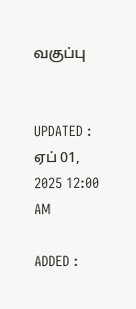வகுப்பு


UPDATED : ஏப் 01, 2025 12:00 AM

ADDED :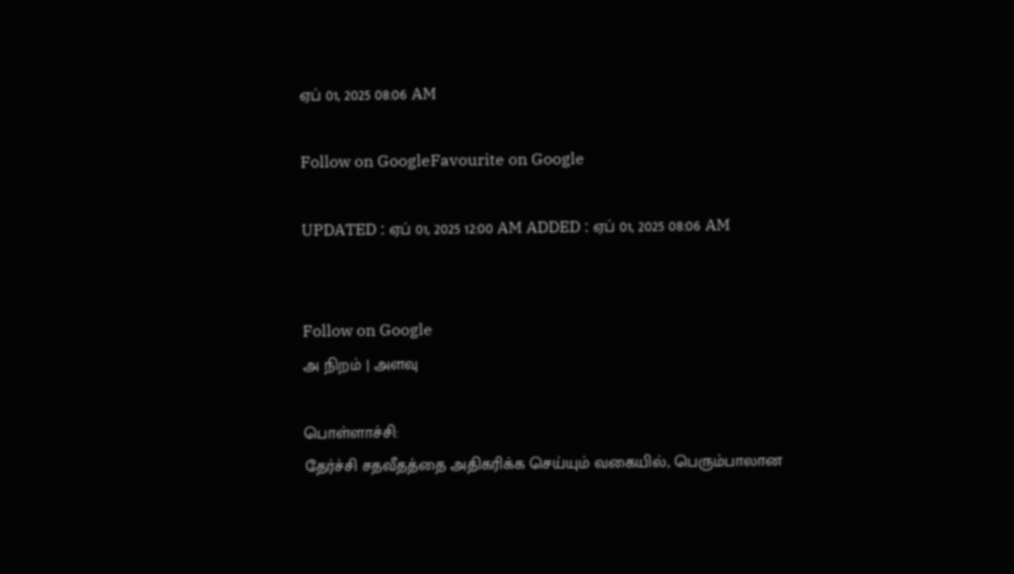ஏப் 01, 2025 08:06 AM

Follow on GoogleFavourite on Google

UPDATED : ஏப் 01, 2025 12:00 AM ADDED : ஏப் 01, 2025 08:06 AM


Follow on Google
அ நிறம் | அளவு

பொள்ளாச்சி:
தேர்ச்சி சதவீதத்தை அதிகரிக்க செய்யும் வகையில், பெரும்பாலான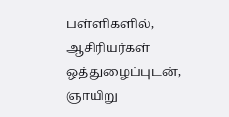பள்ளிகளில், ஆசிரியர்கள் ஒத்துழைப்புடன், ஞாயிறு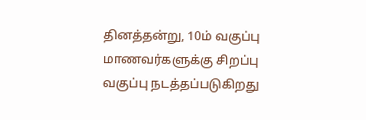தினத்தன்று, 10ம் வகுப்பு மாணவர்களுக்கு சிறப்பு வகுப்பு நடத்தப்படுகிறது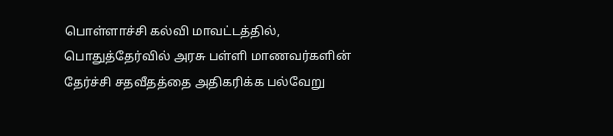பொள்ளாச்சி கல்வி மாவட்டத்தில், பொதுத்தேர்வில் அரசு பள்ளி மாணவர்களின் தேர்ச்சி சதவீதத்தை அதிகரிக்க பல்வேறு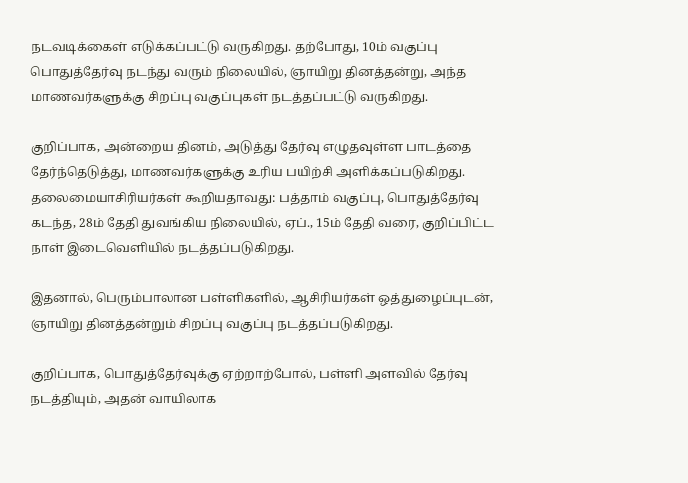நடவடிக்கைள் எடுக்கப்பட்டு வருகிறது. தற்போது, 10ம் வகுப்பு பொதுத்தேர்வு நடந்து வரும் நிலையில், ஞாயிறு தினத்தன்று, அந்த மாணவர்களுக்கு சிறப்பு வகுப்புகள் நடத்தப்பட்டு வருகிறது.

குறிப்பாக, அன்றைய தினம், அடுத்து தேர்வு எழுதவுள்ள பாடத்தை தேர்ந்தெடுத்து, மாணவர்களுக்கு உரிய பயிற்சி அளிக்கப்படுகிறது. தலைமையாசிரியர்கள் கூறியதாவது: பத்தாம் வகுப்பு, பொதுத்தேர்வு கடந்த, 28ம் தேதி துவங்கிய நிலையில், ஏப்., 15ம் தேதி வரை, குறிப்பிட்ட நாள் இடைவெளியில் நடத்தப்படுகிறது.

இதனால், பெரும்பாலான பள்ளிகளில், ஆசிரியர்கள் ஒத்துழைப்புடன், ஞாயிறு தினத்தன்றும் சிறப்பு வகுப்பு நடத்தப்படுகிறது.

குறிப்பாக, பொதுத்தேர்வுக்கு ஏற்றாற்போல், பள்ளி அளவில் தேர்வு நடத்தியும், அதன் வாயிலாக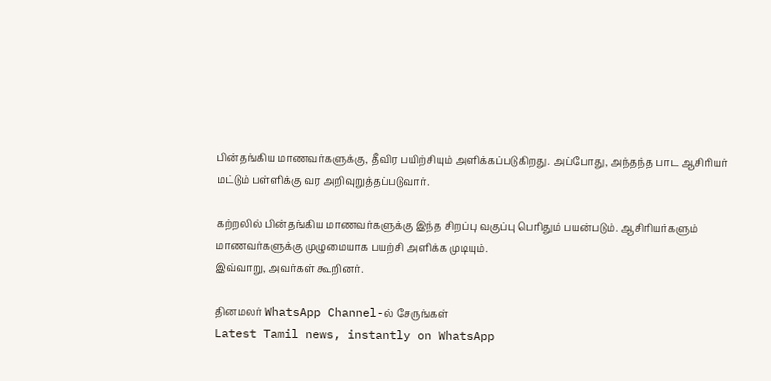பின்தங்கிய மாணவர்களுக்கு, தீவிர பயிற்சியும் அளிக்கப்படுகிறது. அப்போது, அந்தந்த பாட ஆசிரியர் மட்டும் பள்ளிக்கு வர அறிவுறுத்தப்படுவார்.

கற்றலில் பின்தங்கிய மாணவர்களுக்கு இந்த சிறப்பு வகுப்பு பெரிதும் பயன்படும். ஆசிரியர்களும் மாணவர்களுக்கு முழுமையாக பயற்சி அளிக்க முடியும்.
இவ்வாறு, அவர்கள் கூறினர்.

தினமலர் WhatsApp Channel-ல் சேருங்கள்
Latest Tamil news, instantly on WhatsApp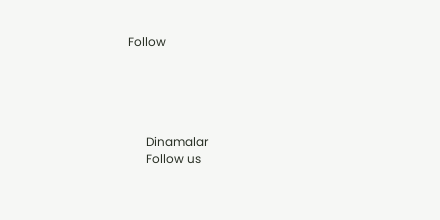Follow





      Dinamalar
      Follow us